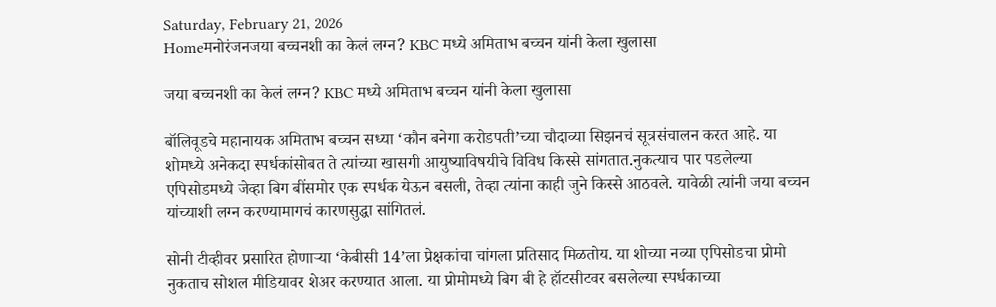Saturday, February 21, 2026
Homeमनोरंजनजया बच्चनशी का केलं लग्न? KBC मध्ये अमिताभ बच्चन यांनी केला खुलासा

जया बच्चनशी का केलं लग्न? KBC मध्ये अमिताभ बच्चन यांनी केला खुलासा

बॉलिवूडचे महानायक अमिताभ बच्चन सध्या ‘कौन बनेगा करोडपती’च्या चौदाव्या सिझनचं सूत्रसंचालन करत आहे. या शोमध्ये अनेकदा स्पर्धकांसोबत ते त्यांच्या खासगी आयुष्याविषयीचे विविध किस्से सांगतात.नुकत्याच पार पडलेल्या एपिसोडमध्ये जेव्हा बिग बींसमोर एक स्पर्धक येऊन बसली, तेव्हा त्यांना काही जुने किस्से आठवले. यावेळी त्यांनी जया बच्चन यांच्याशी लग्न करण्यामागचं कारणसुद्धा सांगितलं.

सोनी टीव्हीवर प्रसारित होणाऱ्या ‘केबीसी 14’ला प्रेक्षकांचा चांगला प्रतिसाद मिळतोय. या शोच्या नव्या एपिसोडचा प्रोमो नुकताच सोशल मीडियावर शेअर करण्यात आला. या प्रोमोमध्ये बिग बी हे हॉटसीटवर बसलेल्या स्पर्धकाच्या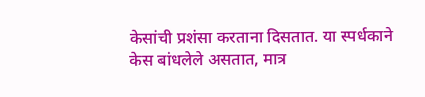केसांची प्रशंसा करताना दिसतात. या स्पर्धकाने केस बांधलेले असतात, मात्र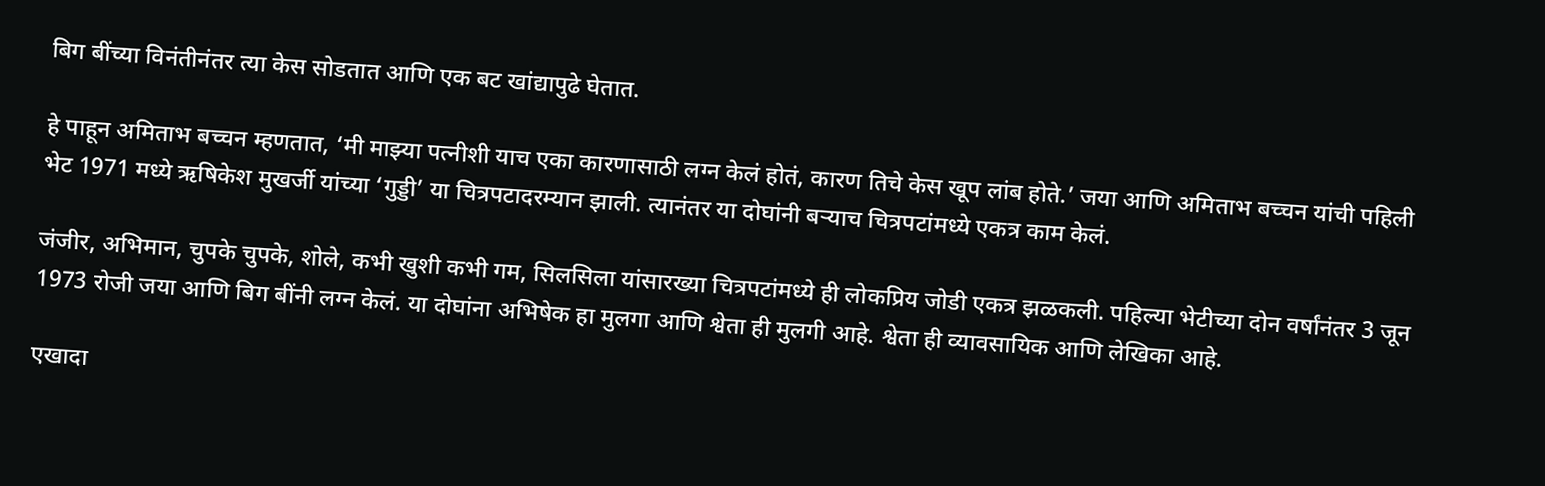बिग बींच्या विनंतीनंतर त्या केस सोडतात आणि एक बट खांद्यापुढे घेतात.

हे पाहून अमिताभ बच्चन म्हणतात, ‘मी माझ्या पत्नीशी याच एका कारणासाठी लग्न केलं होतं, कारण तिचे केस खूप लांब होते.’ जया आणि अमिताभ बच्चन यांची पहिली भेट 1971 मध्ये ऋषिकेश मुखर्जी यांच्या ‘गुड्डी’ या चित्रपटादरम्यान झाली. त्यानंतर या दोघांनी बऱ्याच चित्रपटांमध्ये एकत्र काम केलं.

जंजीर, अभिमान, चुपके चुपके, शोले, कभी खुशी कभी गम, सिलसिला यांसारख्या चित्रपटांमध्ये ही लोकप्रिय जोडी एकत्र झळकली. पहिल्या भेटीच्या दोन वर्षांनंतर 3 जून 1973 रोजी जया आणि बिग बींनी लग्न केलं. या दोघांना अभिषेक हा मुलगा आणि श्वेता ही मुलगी आहे. श्वेता ही व्यावसायिक आणि लेखिका आहे.

एखादा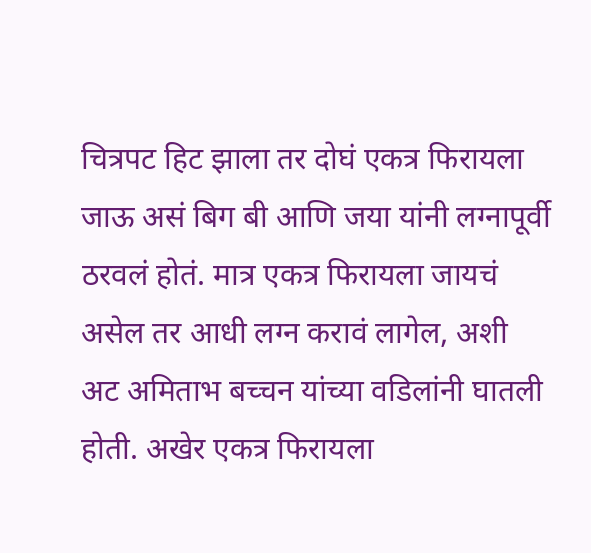चित्रपट हिट झाला तर दोघं एकत्र फिरायला जाऊ असं बिग बी आणि जया यांनी लग्नापूर्वी ठरवलं होतं. मात्र एकत्र फिरायला जायचं असेल तर आधी लग्न करावं लागेल, अशी अट अमिताभ बच्चन यांच्या वडिलांनी घातली होती. अखेर एकत्र फिरायला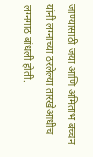जाण्यासाठी जया आणि अमिताभ बच्चन यांनी लग्नाच्या ठरलेल्या तारखेआधीच लग्नगाठ बांधली होती.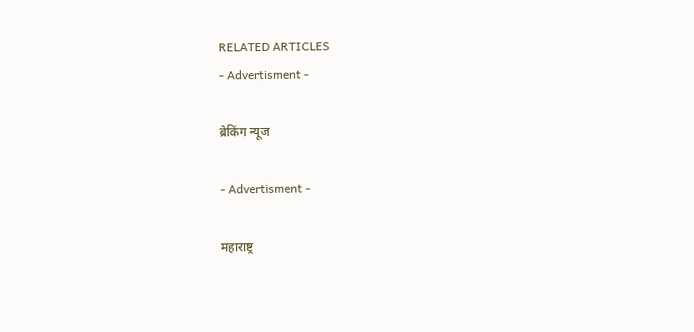RELATED ARTICLES
- Advertisment -

ब्रेकिंग न्यूज

- Advertisment -

महाराष्ट्र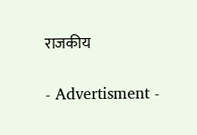राजकीय

- Advertisment -